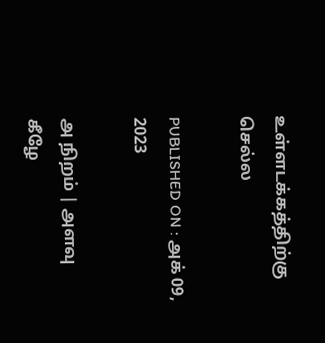உள்ளடக்கத்திற்கு செல்ல

PUBLISHED ON : அக் 09, 2023

அ நிறம் | அளவு
கீழே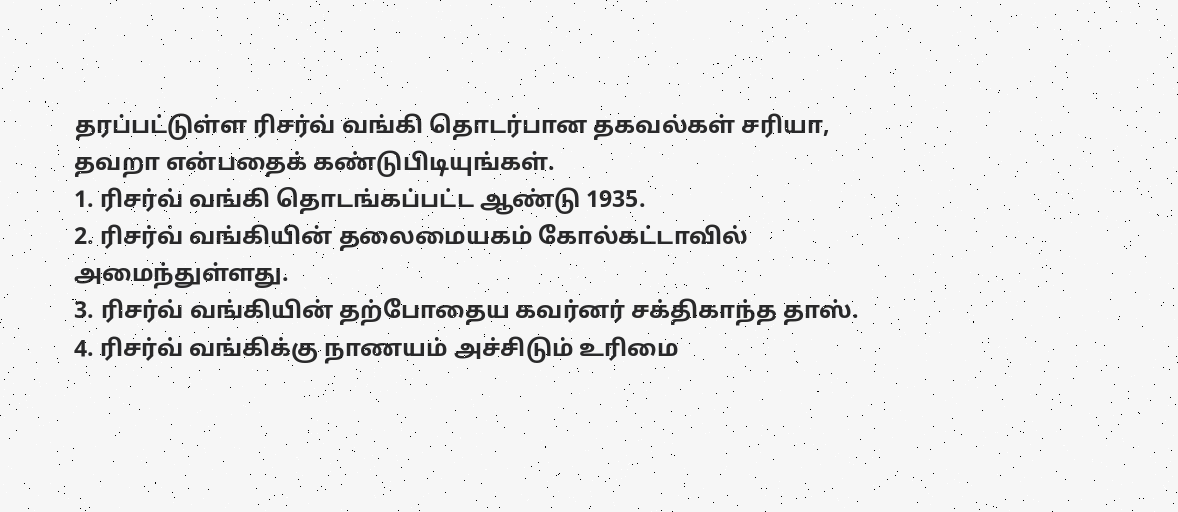தரப்பட்டுள்ள ரிசர்வ் வங்கி தொடர்பான தகவல்கள் சரியா, தவறா என்பதைக் கண்டுபிடியுங்கள்.
1. ரிசர்வ் வங்கி தொடங்கப்பட்ட ஆண்டு 1935.
2. ரிசர்வ் வங்கியின் தலைமையகம் கோல்கட்டாவில் அமைந்துள்ளது.
3. ரிசர்வ் வங்கியின் தற்போதைய கவர்னர் சக்திகாந்த தாஸ்.
4. ரிசர்வ் வங்கிக்கு நாணயம் அச்சிடும் உரிமை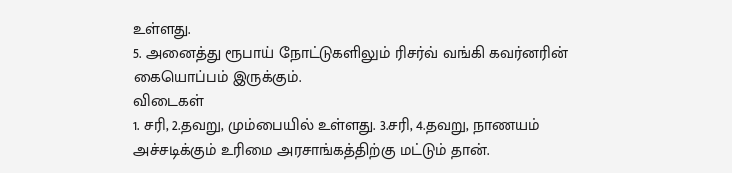உள்ளது.
5. அனைத்து ரூபாய் நோட்டுகளிலும் ரிசர்வ் வங்கி கவர்னரின் கையொப்பம் இருக்கும்.
விடைகள்
1. சரி, 2.தவறு, மும்பையில் உள்ளது. 3.சரி, 4.தவறு, நாணயம் அச்சடிக்கும் உரிமை அரசாங்கத்திற்கு மட்டும் தான்.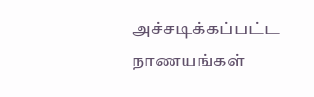அச்சடிக்கப்பட்ட நாணயங்கள்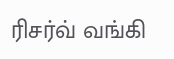ரிசர்வ் வங்கி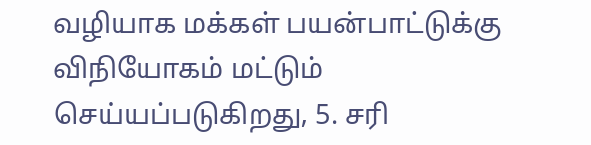வழியாக மக்கள் பயன்பாட்டுக்கு விநியோகம் மட்டும் செய்யப்படுகிறது, 5. சரி